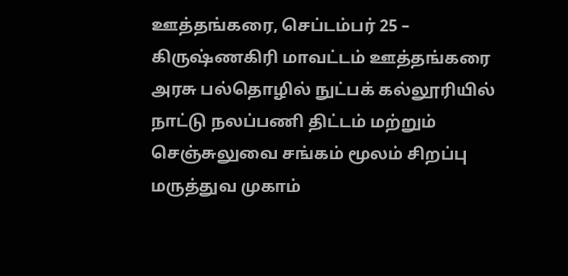ஊத்தங்கரை, செப்டம்பர் 25 –
கிருஷ்ணகிரி மாவட்டம் ஊத்தங்கரை அரசு பல்தொழில் நுட்பக் கல்லூரியில் நாட்டு நலப்பணி திட்டம் மற்றும் செஞ்சுலுவை சங்கம் மூலம் சிறப்பு மருத்துவ முகாம்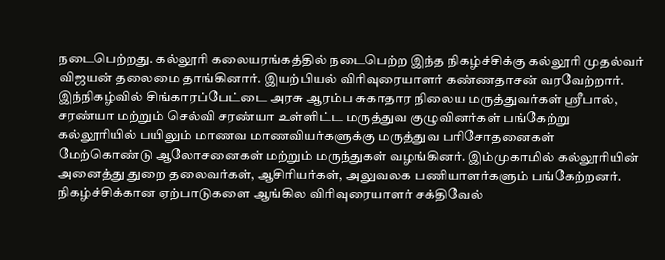நடைபெற்றது. கல்லூரி கலையரங்கத்தில் நடைபெற்ற இந்த நிகழ்ச்சிக்கு கல்லூரி முதல்வர் விஜயன் தலைமை தாங்கினார். இயற்பியல் விரிவுரையாளர் கண்ணதாசன் வரவேற்றார்.
இந்நிகழ்வில் சிங்காரப்பேட்டை அரசு ஆரம்ப சுகாதார நிலைய மருத்துவர்கள் ஸ்ரீபால், சரண்யா மற்றும் செல்வி சரண்யா உள்ளிட்ட மருத்துவ குழுவினர்கள் பங்கேற்று கல்லூரியில் பயிலும் மாணவ மாணவியர்களுக்கு மருத்துவ பரிசோதனைகள் மேற்கொண்டு ஆலோசனைகள் மற்றும் மருந்துகள் வழங்கினர். இம்முகாமில் கல்லூரியின் அனைத்து துறை தலைவர்கள், ஆசிரியர்கள், அலுவலக பணியாளர்களும் பங்கேற்றனர்.
நிகழ்ச்சிக்கான ஏற்பாடுகளை ஆங்கில விரிவுரையாளர் சக்திவேல்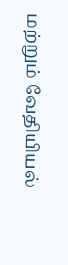மற்றும் வேதியியல்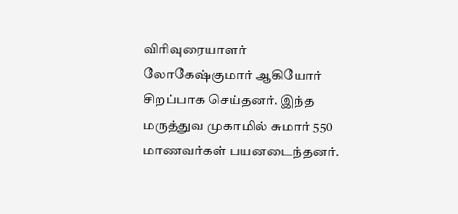விரிவுரையாளர் லோகேஷ்குமார் ஆகியோர் சிறப்பாக செய்தனர். இந்த மருத்துவ முகாமில் சுமார் 550 மாணவர்கள் பயனடைந்தனர்.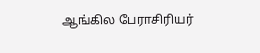ஆங்கில பேராசிரியர்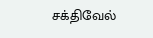சக்திவேல்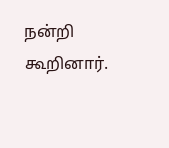நன்றி கூறினார்.